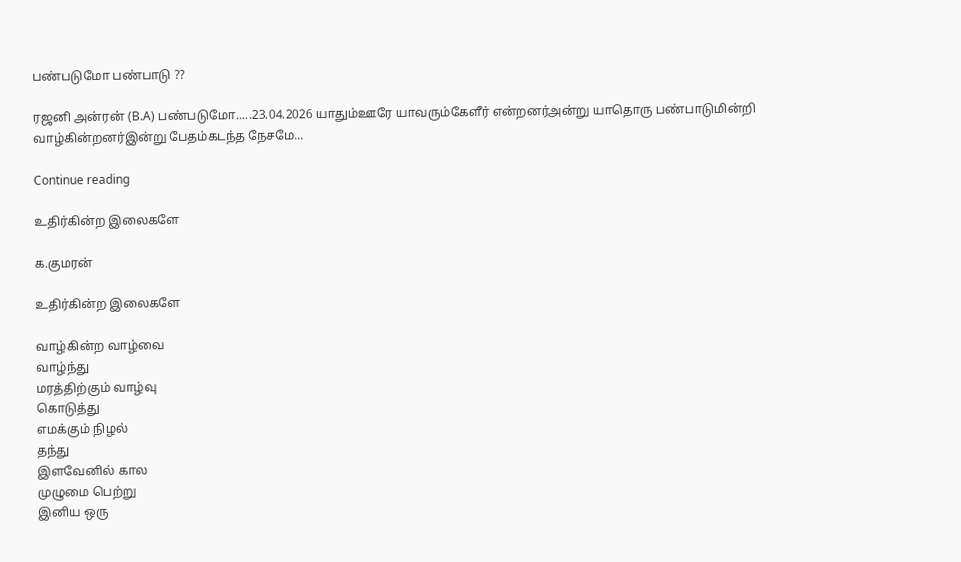பண்படுமோ பண்பாடு ??

ரஜனி அன்ரன் (B.A) பண்படுமோ.....23.04.2026 யாதும்ஊரே யாவரும்கேளீர் என்றனர்அன்று யாதொரு பண்பாடுமின்றி வாழ்கின்றனர்இன்று பேதம்கடந்த நேசமே...

Continue reading

உதிர்கின்ற இலைகளே

க.குமரன்

உதிர்கின்ற இலைகளே

வாழ்கின்ற வாழ்வை
வாழ்ந்து
மரத்திற்கும் வாழ்வு
கொடுத்து
எமக்கும் நிழல்
தந்து
இளவேனில் கால
முழுமை பெற்று
இனிய ஒரு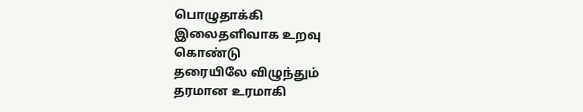பொழுதாக்கி
இலைதளிவாக உறவு
கொண்டு
தரையிலே விழுந்தும்
தரமான உரமாகி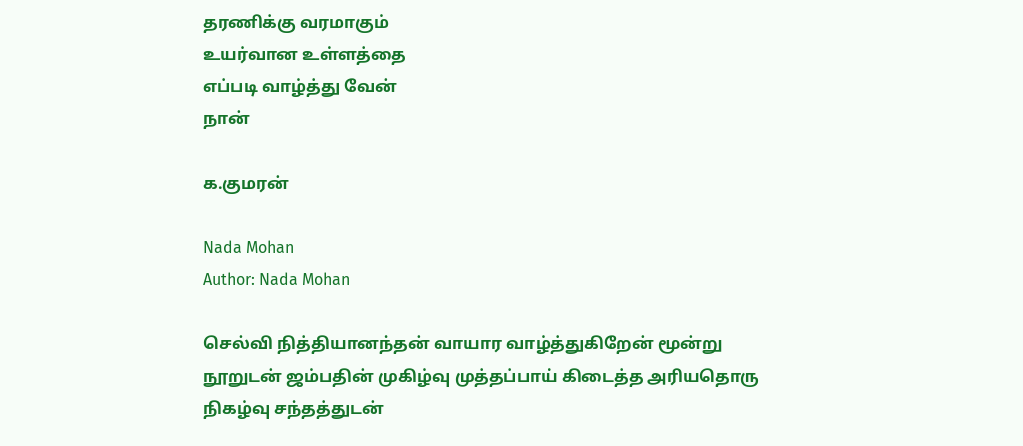தரணிக்கு வரமாகும்
உயர்வான உள்ளத்தை
எப்படி வாழ்த்து வேன்
நான்

க.குமரன்

Nada Mohan
Author: Nada Mohan

செல்வி நித்தியானந்தன் வாயார வாழ்த்துகிறேன் மூன்று நூறுடன் ஜம்பதின் முகிழ்வு முத்தப்பாய் கிடைத்த அரியதொரு நிகழ்வு சந்தத்துடன்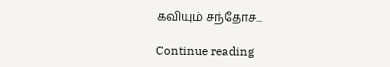கவியும் சந்தோச...

Continue reading